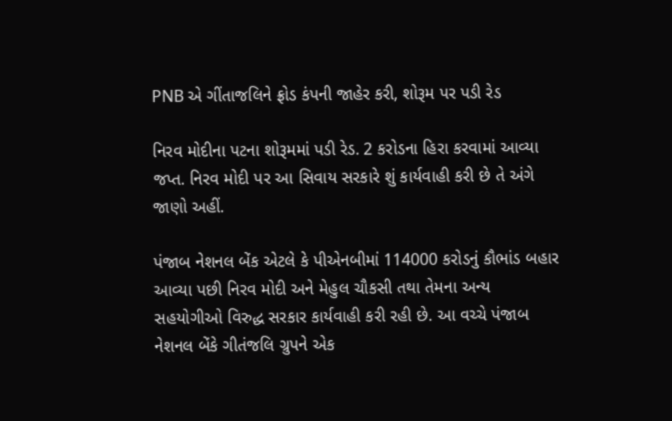PNB એ ગીંતાજલિને ફ્રોડ કંપની જાહેર કરી, શોરૂમ પર પડી રેડ

નિરવ મોદીના પટના શોરૂમમાં પડી રેડ. 2 કરોડના હિરા કરવામાં આવ્યા જપ્ત. નિરવ મોદી પર આ સિવાય સરકારે શું કાર્યવાહી કરી છે તે અંગે જાણો અહીં.

પંજાબ નેશનલ બેંક એટલે કે પીએનબીમાં 114000 કરોડનું કૌભાંડ બહાર આવ્યા પછી નિરવ મોદી અને મેહુલ ચૌકસી તથા તેમના અન્ય સહયોગીઓ વિરુદ્ધ સરકાર કાર્યવાહી કરી રહી છે. આ વચ્ચે પંજાબ નેશનલ બેંકે ગીતંજલિ ગ્રુપને એક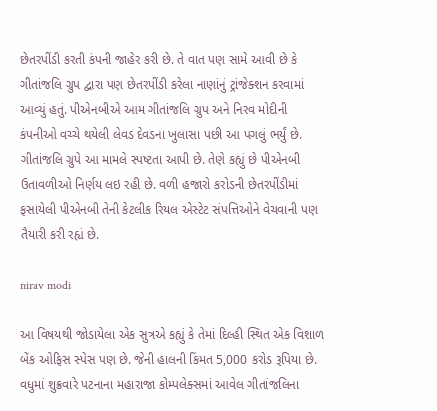છેતરપીંડી કરતી કંપની જાહેર કરી છે. તે વાત પણ સામે આવી છે કે ગીતાંજલિ ગ્રુપ દ્વારા પણ છેતરપીંડી કરેલા નાણાંનું ટ્રાંજેક્શન કરવામાં આવ્યું હતું. પીએનબીએ આમ ગીતાંજલિ ગ્રુપ અને નિરવ મોદીની કંપનીઓ વચ્ચે થયેલી લેવડ દેવડના ખુલાસા પછી આ પગલું ભર્યું છે. ગીતાંજલિ ગ્રુપે આ મામલે સ્પષ્ટતા આપી છે. તેણે કહ્યું છે પીએનબી ઉતાવળીઓ નિર્ણય લઇ રહી છે. વળી હજારો કરોડની છેતરપીંડીમાં ફસાયેલી પીએનબી તેની કેટલીક રિયલ એસ્ટેટ સંપત્તિઓને વેચવાની પણ તૈયારી કરી રહ્યં છે.

nirav modi

આ વિષયથી જોડાયેલા એક સુત્રએ કહ્યું કે તેમાં દિલ્હી સ્થિત એક વિશાળ બેંક ઓફિસ સ્પેસ પણ છે. જેની હાલની કિંમત 5,000 કરોડ રૂપિયા છે. વધુમાં શુક્રવારે પટનાના મહારાજા કોમ્પલેક્સમાં આવેલ ગીતાંજલિના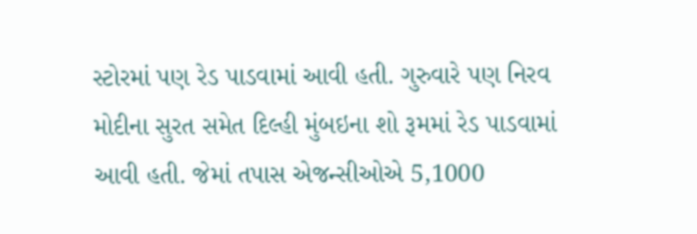સ્ટોરમાં પણ રેડ પાડવામાં આવી હતી. ગુરુવારે પણ નિરવ મોદીના સુરત સમેત દિલ્હી મુંબઇના શો રૂમમાં રેડ પાડવામાં આવી હતી. જેમાં તપાસ એજન્સીઓએ 5,1000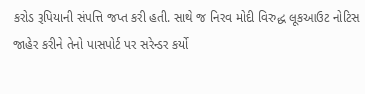કરોડ રૂપિયાની સંપત્તિ જપ્ત કરી હતી. સાથે જ નિરવ મોદી વિરુદ્ધ લૂકઆઉટ નોટિસ જાહેર કરીને તેનો પાસપોર્ટ પર સરેન્ડર કર્યો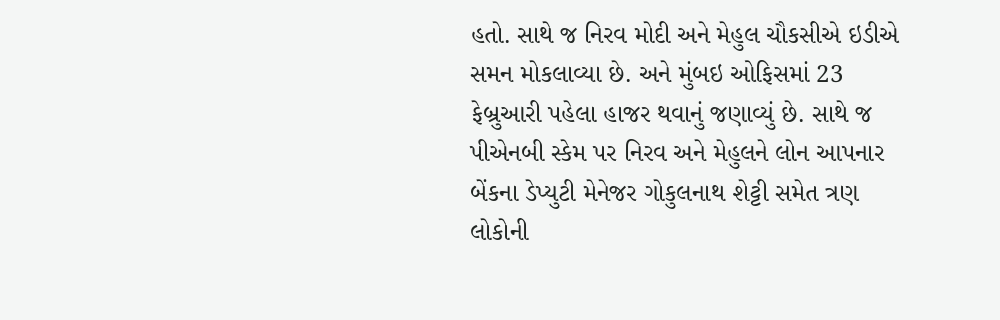હતો. સાથે જ નિરવ મોદી અને મેહુલ ચૌકસીએ ઇડીએ સમન મોકલાવ્યા છે. અને મુંબઇ ઓફિસમાં 23 ફેબ્રુઆરી પહેલા હાજર થવાનું જણાવ્યું છે. સાથે જ પીએનબી સ્કેમ પર નિરવ અને મેહુલને લોન આપનાર બેંકના ડેપ્યુટી મેનેજર ગોકુલનાથ શેટ્ટી સમેત ત્રણ લોકોની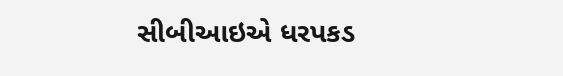સીબીઆઇએ ધરપકડ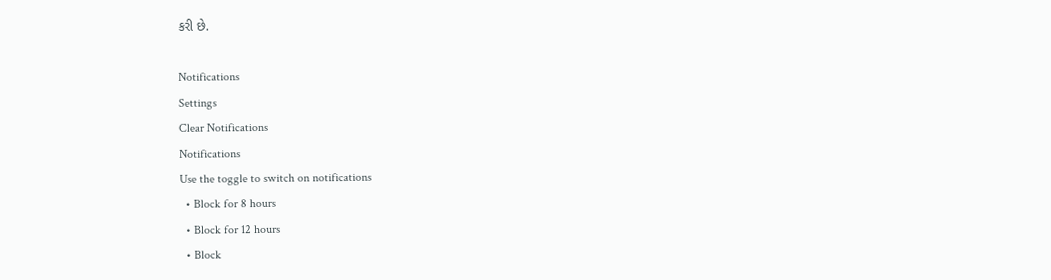કરી છે.

Notifications
Settings
Clear Notifications
Notifications
Use the toggle to switch on notifications
  • Block for 8 hours
  • Block for 12 hours
  • Block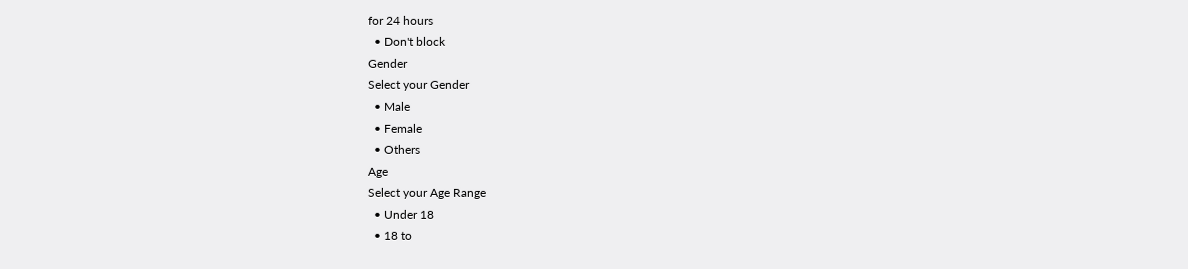for 24 hours
  • Don't block
Gender
Select your Gender
  • Male
  • Female
  • Others
Age
Select your Age Range
  • Under 18
  • 18 to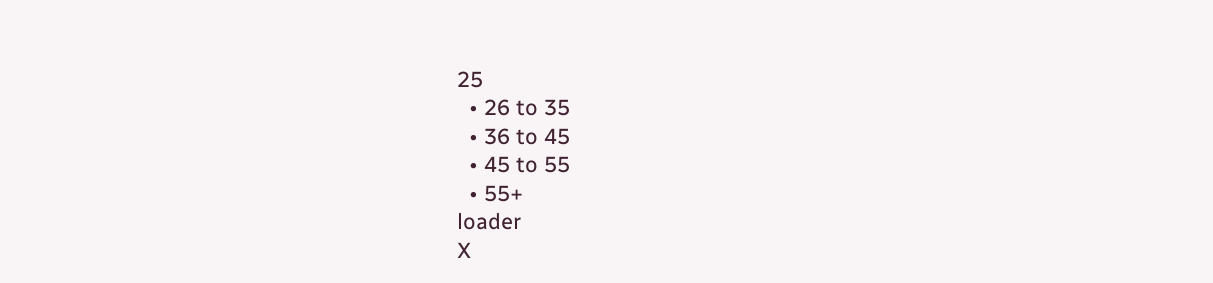25
  • 26 to 35
  • 36 to 45
  • 45 to 55
  • 55+
loader
X